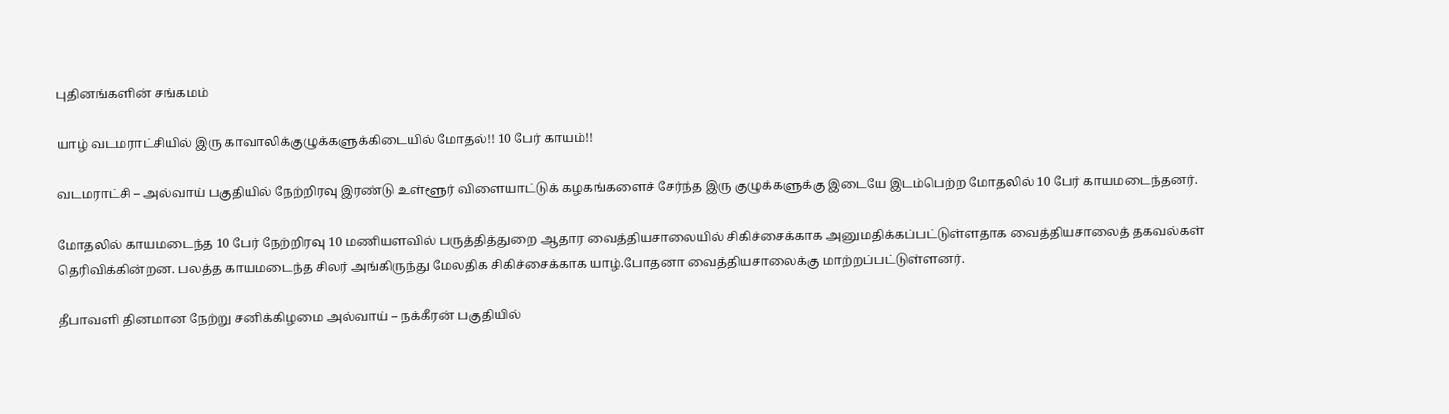புதினங்களின் சங்கமம்

யாழ் வடமராட்சியில் இரு காவாலிக்குழுக்களுக்கிடையில் மோதல்!! 10 பேர் காயம்!!

வடமராட்சி – அல்வாய் பகுதியில் நேற்றிரவு இரண்டு உள்ளூர் விளையாட்டுக் கழகங்களைச் சேர்ந்த இரு குழுக்களுக்கு இடையே இடம்பெற்ற மோதலில் 10 பேர் காயமடைந்தனர்.

மோதலில் காயமடைந்த 10 பேர் நேற்றிரவு 10 மணியளவில் பருத்தித்துறை ஆதார வைத்தியசாலையில் சிகிச்சைக்காக அனுமதிக்கப்பட்டுள்ளதாக வைத்தியசாலைத் தகவல்கள் தெரிவிக்கின்றன. பலத்த காயமடைந்த சிலர் அங்கிருந்து மேலதிக சிகிச்சைக்காக யாழ்.போதனா வைத்தியசாலைக்கு மாற்றப்பட்டுள்ளனர்.

தீபாவளி தினமான நேற்று சனிக்கிழமை அல்வாய் – நக்கீரன் பகுதியில்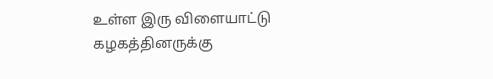உள்ள இரு விளையாட்டு கழகத்தினருக்கு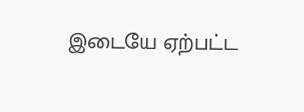இடையே ஏற்பட்ட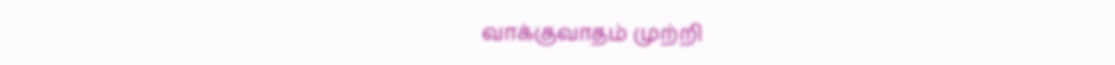வாக்குவாதம் முற்றி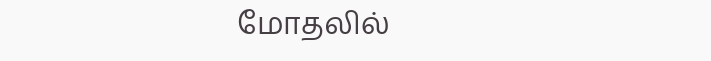மோதலில்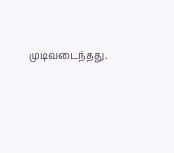முடிவடைந்தது.